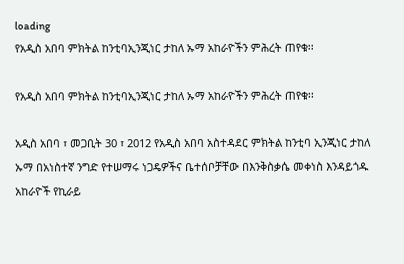loading
የአዲስ አበባ ምክትል ከንቲባኢንጂነር ታከለ ኡማ አከራዮችን ምሕረት ጠየቁ፡፡

የአዲስ አበባ ምክትል ከንቲባኢንጂነር ታከለ ኡማ አከራዮችን ምሕረት ጠየቁ፡፡

አዲስ አበባ ፣ መጋቢት 30 ፣ 2012 የአዲስ አበባ አስተዳደር ምክትል ከንቲባ ኢንጂነር ታከለ ኡማ በአነስተኛ ንግድ የተሠማሩ ነጋዴዎችና ቤተሰቦቻቸው በእንቅስቃሴ መቀነስ እንዳይጎዱ አከራዮች የኪራይ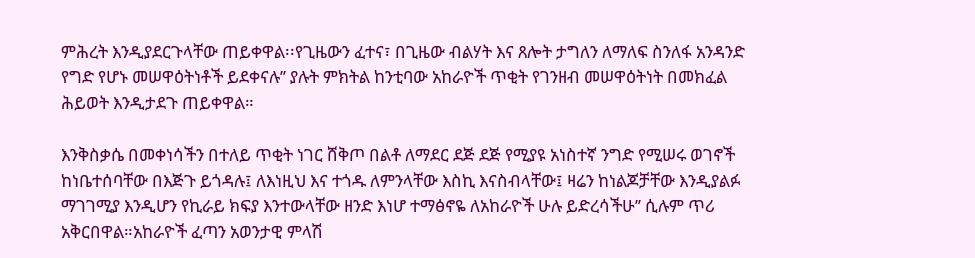ምሕረት እንዲያደርጉላቸው ጠይቀዋል፡፡የጊዜውን ፈተና፣ በጊዜው ብልሃት እና ጸሎት ታግለን ለማለፍ ስንለፋ አንዳንድ የግድ የሆኑ መሠዋዕትነቶች ይደቀናሉ’’ ያሉት ምክትል ከንቲባው አከራዮች ጥቂት የገንዘብ መሠዋዕትነት በመክፈል ሕይወት እንዲታደጉ ጠይቀዋል።

እንቅስቃሴ በመቀነሳችን በተለይ ጥቂት ነገር ሸቅጦ በልቶ ለማደር ደጅ ደጅ የሚያዩ አነስተኛ ንግድ የሚሠሩ ወገኖች ከነቤተሰባቸው በእጅጉ ይጎዳሉ፤ ለእነዚህ እና ተጎዱ ለምንላቸው እስኪ እናስብላቸው፤ ዛሬን ከነልጆቻቸው እንዲያልፉ ማገገሚያ እንዲሆን የኪራይ ክፍያ እንተውላቸው ዘንድ እነሆ ተማፅኖዬ ለአከራዮች ሁሉ ይድረሳችሁ’’ ሲሉም ጥሪ አቅርበዋል።አከራዮች ፈጣን አወንታዊ ምላሽ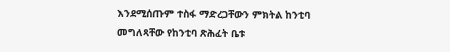እንደሚሰጡም ተስፋ ማድረጋቸውን ምክትል ከንቲባ መግለጻቸው የከንቲባ ጽሕፈት ቤቱ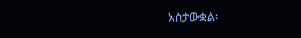አስታውቋል፡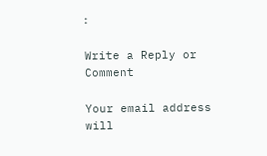፡

Write a Reply or Comment

Your email address will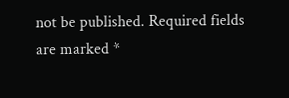not be published. Required fields are marked *